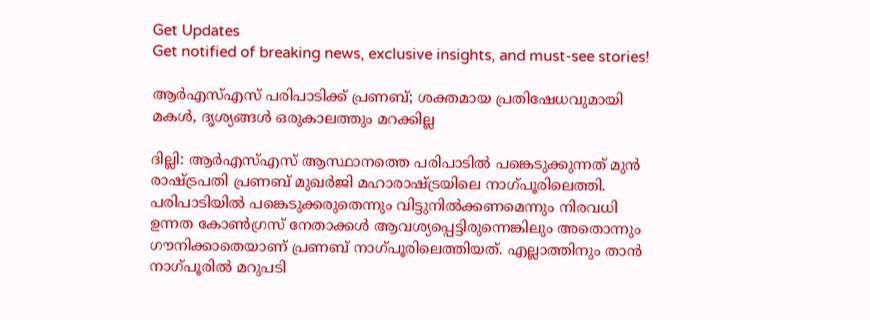Get Updates
Get notified of breaking news, exclusive insights, and must-see stories!

ആര്‍എസ്എസ് പരിപാടിക്ക് പ്രണബ്; ശക്തമായ പ്രതിഷേധവുമായി മകള്‍, ദൃശ്യങ്ങള്‍ ഒരുകാലത്തും മറക്കില്ല

ദില്ലി: ആര്‍എസ്എസ് ആസ്ഥാനത്തെ പരിപാടില്‍ പങ്കെടുക്കുന്നത് മുന്‍ രാഷ്ട്രപതി പ്രണബ് മുഖര്‍ജി മഹാരാഷ്ട്രയിലെ നാഗ്പൂരിലെത്തി. പരിപാടിയില്‍ പങ്കെടുക്കരുതെന്നും വിട്ടുനില്‍ക്കണമെന്നും നിരവധി ഉന്നത കോണ്‍ഗ്രസ് നേതാക്കള്‍ ആവശ്യപ്പെട്ടിരുന്നെങ്കിലും അതൊന്നും ഗൗനിക്കാതെയാണ് പ്രണബ് നാഗ്പൂരിലെത്തിയത്. എല്ലാത്തിനും താന്‍ നാഗ്പൂരില്‍ മറുപടി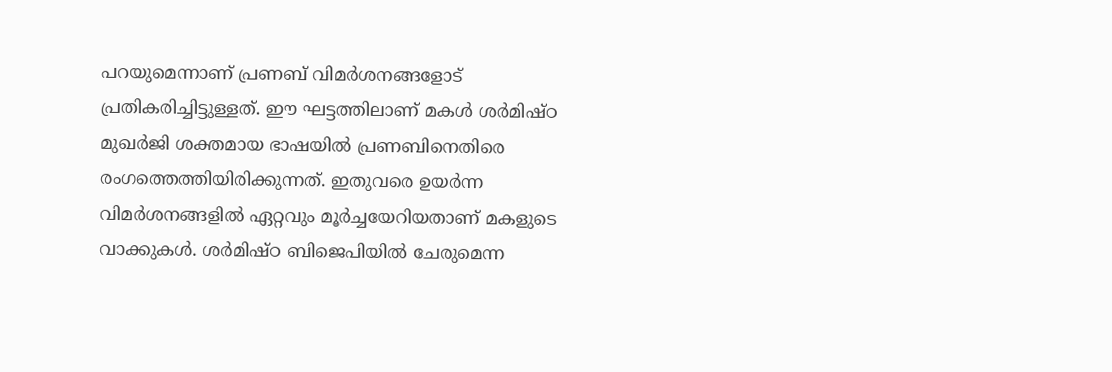പറയുമെന്നാണ് പ്രണബ് വിമര്‍ശനങ്ങളോട് പ്രതികരിച്ചിട്ടുള്ളത്. ഈ ഘട്ടത്തിലാണ് മകള്‍ ശര്‍മിഷ്ഠ മുഖര്‍ജി ശക്തമായ ഭാഷയില്‍ പ്രണബിനെതിരെ രംഗത്തെത്തിയിരിക്കുന്നത്. ഇതുവരെ ഉയര്‍ന്ന വിമര്‍ശനങ്ങളില്‍ ഏറ്റവും മൂര്‍ച്ചയേറിയതാണ് മകളുടെ വാക്കുകള്‍. ശര്‍മിഷ്ഠ ബിജെപിയില്‍ ചേരുമെന്ന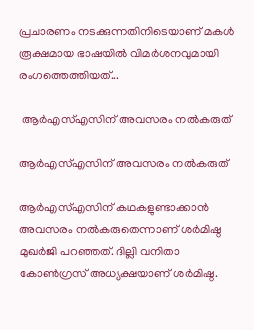പ്രചാരണം നടക്കുന്നതിനിടെയാണ് മകള്‍ രൂക്ഷമായ ഭാഷയില്‍ വിമര്‍ശനവുമായി രംഗത്തെത്തിയത്...

 ആര്‍എസ്എസിന് അവസരം നല്‍കരുത്

ആര്‍എസ്എസിന് അവസരം നല്‍കരുത്

ആര്‍എസ്എസിന് കഥകളുണ്ടാക്കാന്‍ അവസരം നല്‍കരുതെന്നാണ് ശര്‍മിഷ്ഠ മുഖര്‍ജി പറഞ്ഞത്. ദില്ലി വനിതാ കോണ്‍ഗ്രസ് അധ്യക്ഷയാണ് ശര്‍മിഷ്ഠ.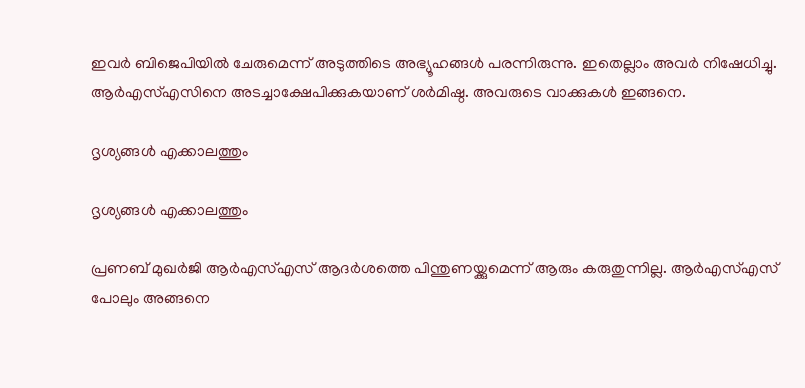ഇവര്‍ ബിജെപിയില്‍ ചേരുമെന്ന് അടുത്തിടെ അഭ്യൂഹങ്ങള്‍ പരന്നിരുന്നു. ഇതെല്ലാം അവര്‍ നിഷേധിച്ചു. ആര്‍എസ്എസിനെ അടച്ചാക്ഷേപിക്കുകയാണ് ശര്‍മിഷ്ഠ. അവരുടെ വാക്കുകള്‍ ഇങ്ങനെ.

ദൃശ്യങ്ങള്‍ എക്കാലത്തും

ദൃശ്യങ്ങള്‍ എക്കാലത്തും

പ്രണബ് മുഖര്‍ജി ആര്‍എസ്എസ് ആദര്‍ശത്തെ പിന്തുണയ്ക്കുമെന്ന് ആരും കരുതുന്നില്ല. ആര്‍എസ്എസ് പോലും അങ്ങനെ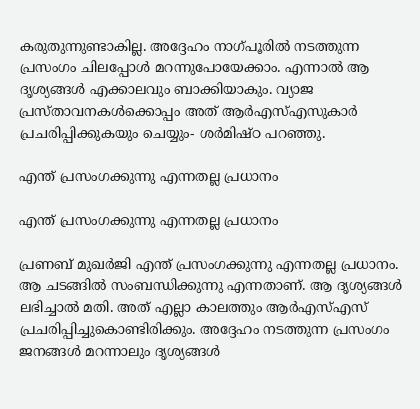കരുതുന്നുണ്ടാകില്ല. അദ്ദേഹം നാഗ്പൂരില്‍ നടത്തുന്ന പ്രസംഗം ചിലപ്പോള്‍ മറന്നുപോയേക്കാം. എന്നാല്‍ ആ ദൃശ്യങ്ങള്‍ എക്കാലവും ബാക്കിയാകും. വ്യാജ പ്രസ്താവനകള്‍ക്കൊപ്പം അത് ആര്‍എസ്എസുകാര്‍ പ്രചരിപ്പിക്കുകയും ചെയ്യും- ശര്‍മിഷ്ഠ പറഞ്ഞു.

എന്ത് പ്രസംഗക്കുന്നു എന്നതല്ല പ്രധാനം

എന്ത് പ്രസംഗക്കുന്നു എന്നതല്ല പ്രധാനം

പ്രണബ് മുഖര്‍ജി എന്ത് പ്രസംഗക്കുന്നു എന്നതല്ല പ്രധാനം. ആ ചടങ്ങില്‍ സംബന്ധിക്കുന്നു എന്നതാണ്. ആ ദൃശ്യങ്ങള്‍ ലഭിച്ചാല്‍ മതി. അത് എല്ലാ കാലത്തും ആര്‍എസ്എസ് പ്രചരിപ്പിച്ചുകൊണ്ടിരിക്കും. അദ്ദേഹം നടത്തുന്ന പ്രസംഗം ജനങ്ങള്‍ മറന്നാലും ദൃശ്യങ്ങള്‍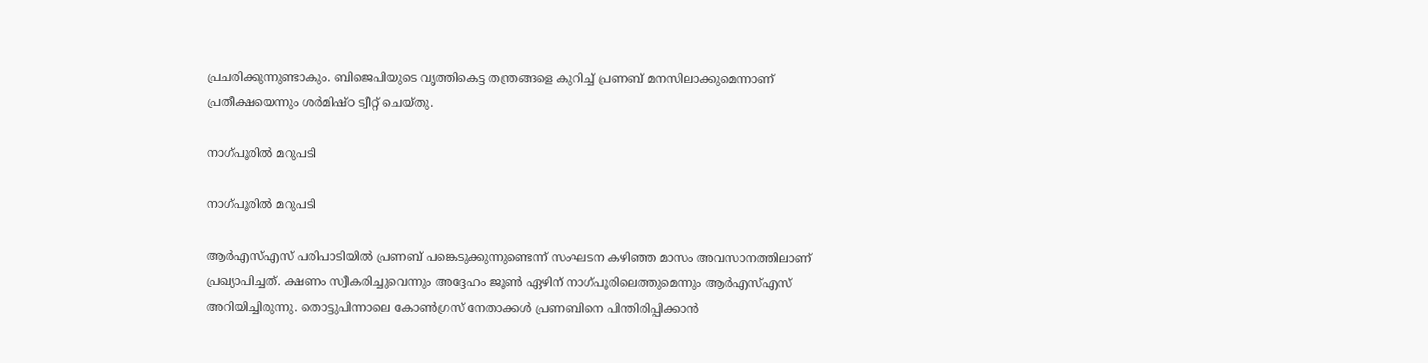പ്രചരിക്കുന്നുണ്ടാകും. ബിജെപിയുടെ വൃത്തികെട്ട തന്ത്രങ്ങളെ കുറിച്ച് പ്രണബ് മനസിലാക്കുമെന്നാണ് പ്രതീക്ഷയെന്നും ശര്‍മിഷ്ഠ ട്വീറ്റ് ചെയ്തു.

നാഗ്പൂരില്‍ മറുപടി

നാഗ്പൂരില്‍ മറുപടി

ആര്‍എസ്എസ് പരിപാടിയില്‍ പ്രണബ് പങ്കെടുക്കുന്നുണ്ടെന്ന് സംഘടന കഴിഞ്ഞ മാസം അവസാനത്തിലാണ് പ്രഖ്യാപിച്ചത്. ക്ഷണം സ്വീകരിച്ചുവെന്നും അദ്ദേഹം ജൂണ്‍ ഏഴിന് നാഗ്പൂരിലെത്തുമെന്നും ആര്‍എസ്എസ് അറിയിച്ചിരുന്നു. തൊട്ടുപിന്നാലെ കോണ്‍ഗ്രസ് നേതാക്കള്‍ പ്രണബിനെ പിന്തിരിപ്പിക്കാന്‍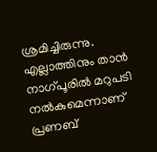ശ്രമിച്ചിരുന്നു. എല്ലാത്തിനും താന്‍ നാഗ്പൂരില്‍ മറുപടി നല്‍കുമെന്നാണ് പ്രണബ്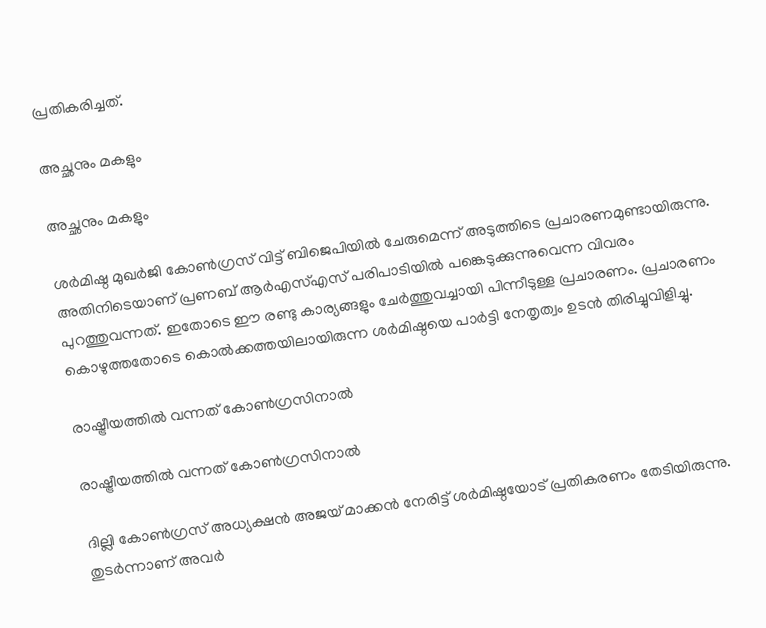പ്രതികരിച്ചത്.

അച്ഛനും മകളും

അച്ഛനും മകളും

ശര്‍മിഷ്ഠ മുഖര്‍ജി കോണ്‍ഗ്രസ് വിട്ട് ബിജെപിയില്‍ ചേരുമെന്ന് അടുത്തിടെ പ്രചാരണമുണ്ടായിരുന്നു. അതിനിടെയാണ് പ്രണബ് ആര്‍എസ്എസ് പരിപാടിയില്‍ പങ്കെടുക്കുന്നുവെന്ന വിവരം പുറത്തുവന്നത്. ഇതോടെ ഈ രണ്ടു കാര്യങ്ങളും ചേര്‍ത്തുവച്ചായി പിന്നീടുള്ള പ്രചാരണം. പ്രചാരണം കൊഴുത്തതോടെ കൊല്‍ക്കത്തയിലായിരുന്ന ശര്‍മിഷ്ഠയെ പാര്‍ട്ടി നേതൃത്വം ഉടന്‍ തിരിച്ചുവിളിച്ചു.

രാഷ്ട്രീയത്തില്‍ വന്നത് കോണ്‍ഗ്രസിനാല്‍

രാഷ്ട്രീയത്തില്‍ വന്നത് കോണ്‍ഗ്രസിനാല്‍

ദില്ലി കോണ്‍ഗ്രസ് അധ്യക്ഷന്‍ അജയ് മാക്കന്‍ നേരിട്ട് ശര്‍മിഷ്ഠയോട് പ്രതികരണം തേടിയിരുന്നു. തുടര്‍ന്നാണ് അവര്‍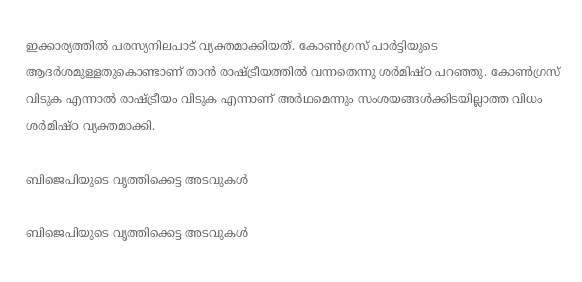ഇക്കാര്യത്തില്‍ പരസ്യനിലപാട് വ്യക്തമാക്കിയത്. കോണ്‍ഗ്രസ് പാര്‍ട്ടിയുടെ ആദര്‍ശമുള്ളതുകൊണ്ടാണ് താന്‍ രാഷ്ട്രീയത്തില്‍ വന്നതെന്നു ശര്‍മിഷ്ഠ പറഞ്ഞു. കോണ്‍ഗ്രസ് വിടുക എന്നാല്‍ രാഷ്ട്രീയം വിടുക എന്നാണ് അര്‍ഥമെന്നും സംശയങ്ങള്‍ക്കിടയില്ലാത്ത വിധം ശര്‍മിഷ്ഠ വ്യക്തമാക്കി.

ബിജെപിയുടെ വൃത്തിക്കെട്ട അടവുകള്‍

ബിജെപിയുടെ വൃത്തിക്കെട്ട അടവുകള്‍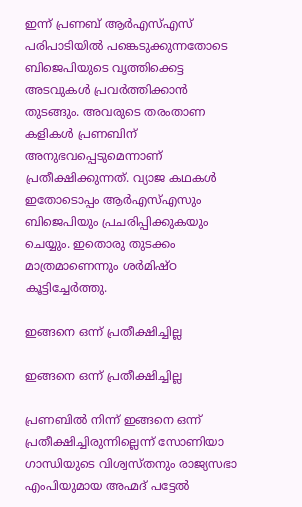ഇന്ന് പ്രണബ് ആര്‍എസ്എസ് പരിപാടിയില്‍ പങ്കെടുക്കുന്നതോടെ ബിജെപിയുടെ വൃത്തിക്കെട്ട അടവുകള്‍ പ്രവര്‍ത്തിക്കാന്‍ തുടങ്ങും. അവരുടെ തരംതാണ കളികള്‍ പ്രണബിന് അനുഭവപ്പെടുമെന്നാണ് പ്രതീക്ഷിക്കുന്നത്. വ്യാജ കഥകള്‍ ഇതോടൊപ്പം ആര്‍എസ്എസും ബിജെപിയും പ്രചരിപ്പിക്കുകയും ചെയ്യും. ഇതൊരു തുടക്കം മാത്രമാണെന്നും ശര്‍മിഷ്ഠ കൂട്ടിച്ചേര്‍ത്തു.

ഇങ്ങനെ ഒന്ന് പ്രതീക്ഷിച്ചില്ല

ഇങ്ങനെ ഒന്ന് പ്രതീക്ഷിച്ചില്ല

പ്രണബില്‍ നിന്ന് ഇങ്ങനെ ഒന്ന് പ്രതീക്ഷിച്ചിരുന്നില്ലെന്ന് സോണിയാ ഗാന്ധിയുടെ വിശ്വസ്തനും രാജ്യസഭാ എംപിയുമായ അഹ്മദ് പട്ടേല്‍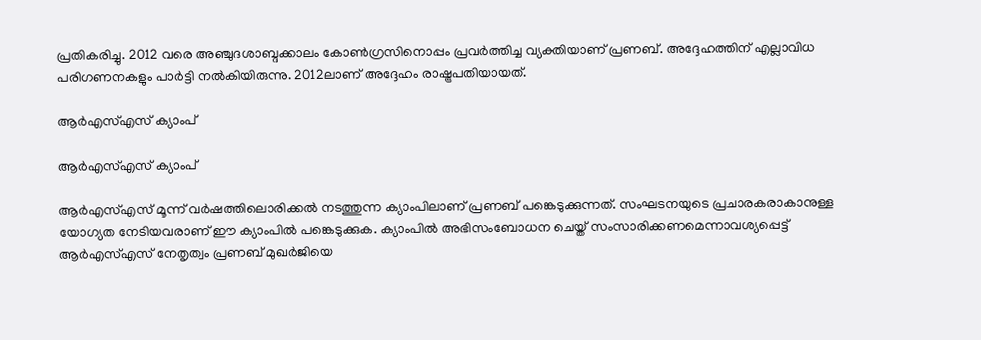പ്രതികരിച്ചു. 2012 വരെ അഞ്ചുദശാബ്ദക്കാലം കോണ്‍ഗ്രസിനൊപ്പം പ്രവര്‍ത്തിച്ച വ്യക്തിയാണ് പ്രണബ്. അദ്ദേഹത്തിന് എല്ലാവിധ പരിഗണനകളും പാര്‍ട്ടി നല്‍കിയിരുന്നു. 2012ലാണ് അദ്ദേഹം രാഷ്ട്രപതിയായത്.

ആര്‍എസ്എസ് ക്യാംപ്

ആര്‍എസ്എസ് ക്യാംപ്

ആര്‍എസ്എസ് മൂന്ന് വര്‍ഷത്തിലൊരിക്കല്‍ നടത്തുന്ന ക്യാംപിലാണ് പ്രണബ് പങ്കെടുക്കുന്നത്. സംഘടനയുടെ പ്രചാരകരാകാനുള്ള യോഗ്യത നേടിയവരാണ് ഈ ക്യാംപില്‍ പങ്കെടുക്കുക. ക്യാംപില്‍ അഭിസംബോധന ചെയ്ത് സംസാരിക്കണമെന്നാവശ്യപ്പെട്ട് ആര്‍എസ്എസ് നേതൃത്വം പ്രണബ് മുഖര്‍ജിയെ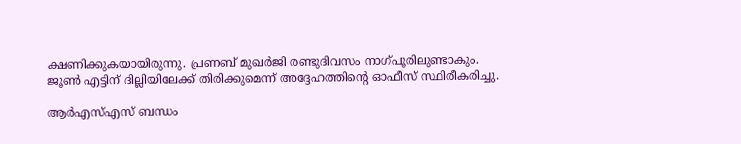ക്ഷണിക്കുകയായിരുന്നു. പ്രണബ് മുഖര്‍ജി രണ്ടുദിവസം നാഗ്പൂരിലുണ്ടാകും. ജൂണ്‍ എട്ടിന് ദില്ലിയിലേക്ക് തിരിക്കുമെന്ന് അദ്ദേഹത്തിന്റെ ഓഫീസ് സ്ഥിരീകരിച്ചു.

ആര്‍എസ്എസ് ബന്ധം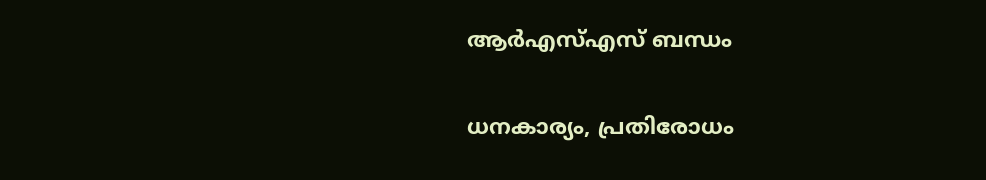ആര്‍എസ്എസ് ബന്ധം

ധനകാര്യം, പ്രതിരോധം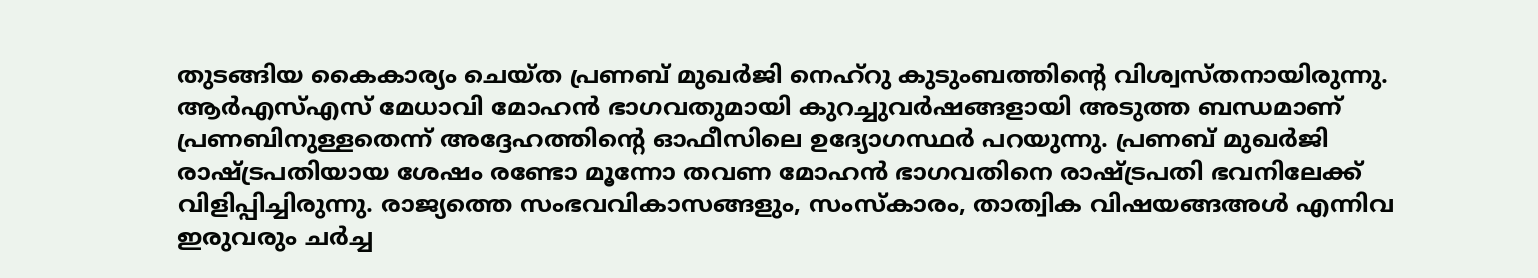തുടങ്ങിയ കൈകാര്യം ചെയ്ത പ്രണബ് മുഖര്‍ജി നെഹ്‌റു കുടുംബത്തിന്റെ വിശ്വസ്തനായിരുന്നു. ആര്‍എസ്എസ് മേധാവി മോഹന്‍ ഭാഗവതുമായി കുറച്ചുവര്‍ഷങ്ങളായി അടുത്ത ബന്ധമാണ് പ്രണബിനുള്ളതെന്ന് അദ്ദേഹത്തിന്റെ ഓഫീസിലെ ഉദ്യോഗസ്ഥര്‍ പറയുന്നു. പ്രണബ് മുഖര്‍ജി രാഷ്ട്രപതിയായ ശേഷം രണ്ടോ മൂന്നോ തവണ മോഹന്‍ ഭാഗവതിനെ രാഷ്ട്രപതി ഭവനിലേക്ക് വിളിപ്പിച്ചിരുന്നു. രാജ്യത്തെ സംഭവവികാസങ്ങളും, സംസ്‌കാരം, താത്വിക വിഷയങ്ങഅള്‍ എന്നിവ ഇരുവരും ചര്‍ച്ച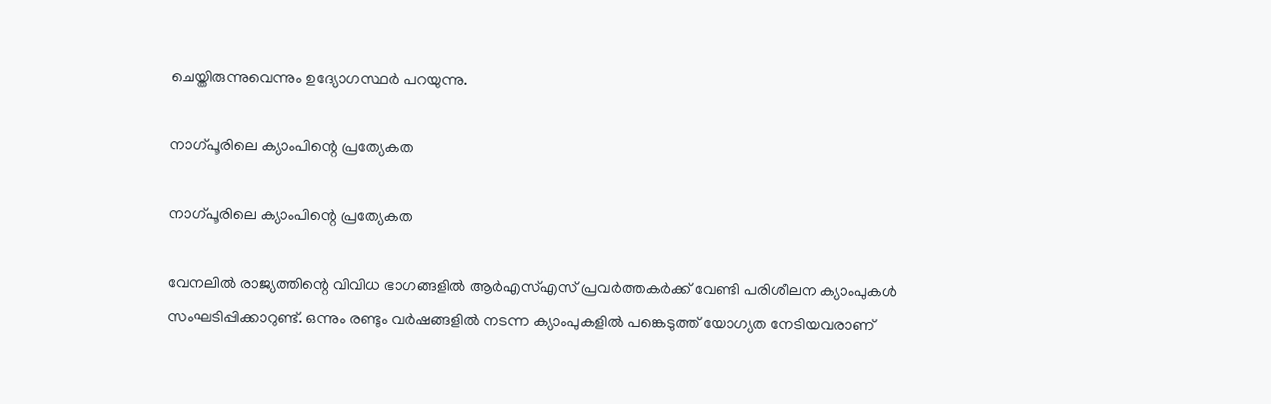ചെയ്തിരുന്നുവെന്നും ഉദ്യോഗസ്ഥര്‍ പറയുന്നു.

നാഗ്പൂരിലെ ക്യാംപിന്റെ പ്രത്യേകത

നാഗ്പൂരിലെ ക്യാംപിന്റെ പ്രത്യേകത

വേനലില്‍ രാജ്യത്തിന്റെ വിവിധ ഭാഗങ്ങളില്‍ ആര്‍എസ്എസ് പ്രവര്‍ത്തകര്‍ക്ക് വേണ്ടി പരിശീലന ക്യാംപുകള്‍ സംഘടിപ്പിക്കാറുണ്ട്. ഒന്നും രണ്ടും വര്‍ഷങ്ങളില്‍ നടന്ന ക്യാംപുകളില്‍ പങ്കെടുത്ത് യോഗ്യത നേടിയവരാണ്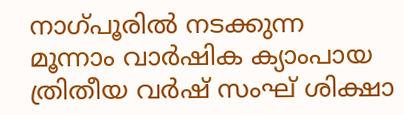നാഗ്പൂരില്‍ നടക്കുന്ന മൂന്നാം വാര്‍ഷിക ക്യാംപായ ത്രിതീയ വര്‍ഷ് സംഘ് ശിക്ഷാ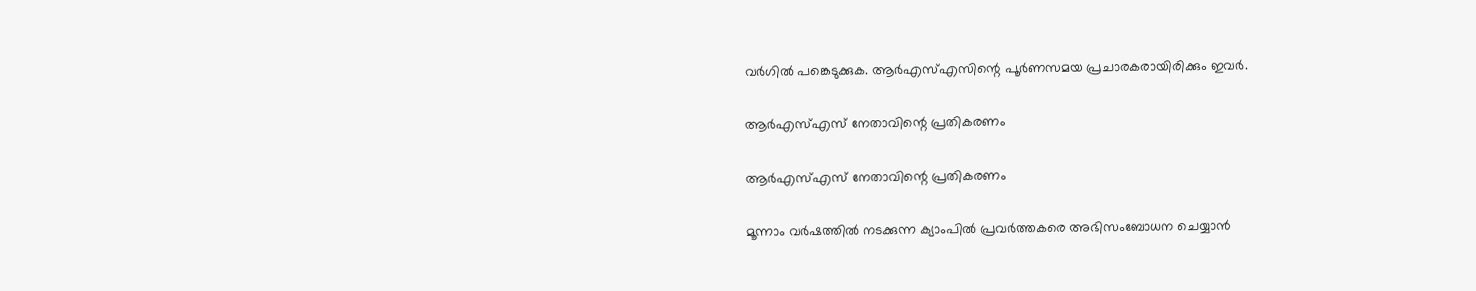വര്‍ഗില്‍ പങ്കെടുക്കുക. ആര്‍എസ്എസിന്റെ പൂര്‍ണസമയ പ്രചാരകരായിരിക്കും ഇവര്‍.

ആര്‍എസ്എസ് നേതാവിന്റെ പ്രതികരണം

ആര്‍എസ്എസ് നേതാവിന്റെ പ്രതികരണം

മൂന്നാം വര്‍ഷത്തില്‍ നടക്കുന്ന ക്യാംപില്‍ പ്രവര്‍ത്തകരെ അഭിസംബോധന ചെയ്യാന്‍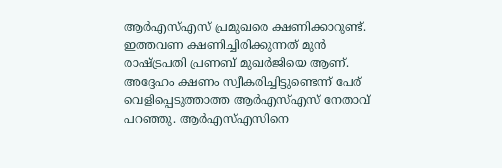ആര്‍എസ്എസ് പ്രമുഖരെ ക്ഷണിക്കാറുണ്ട്. ഇത്തവണ ക്ഷണിച്ചിരിക്കുന്നത് മുന്‍ രാഷ്ട്രപതി പ്രണബ് മുഖര്‍ജിയെ ആണ്. അദ്ദേഹം ക്ഷണം സ്വീകരിച്ചിട്ടുണ്ടെന്ന് പേര് വെളിപ്പെടുത്താത്ത ആര്‍എസ്എസ് നേതാവ് പറഞ്ഞു. ആര്‍എസ്എസിനെ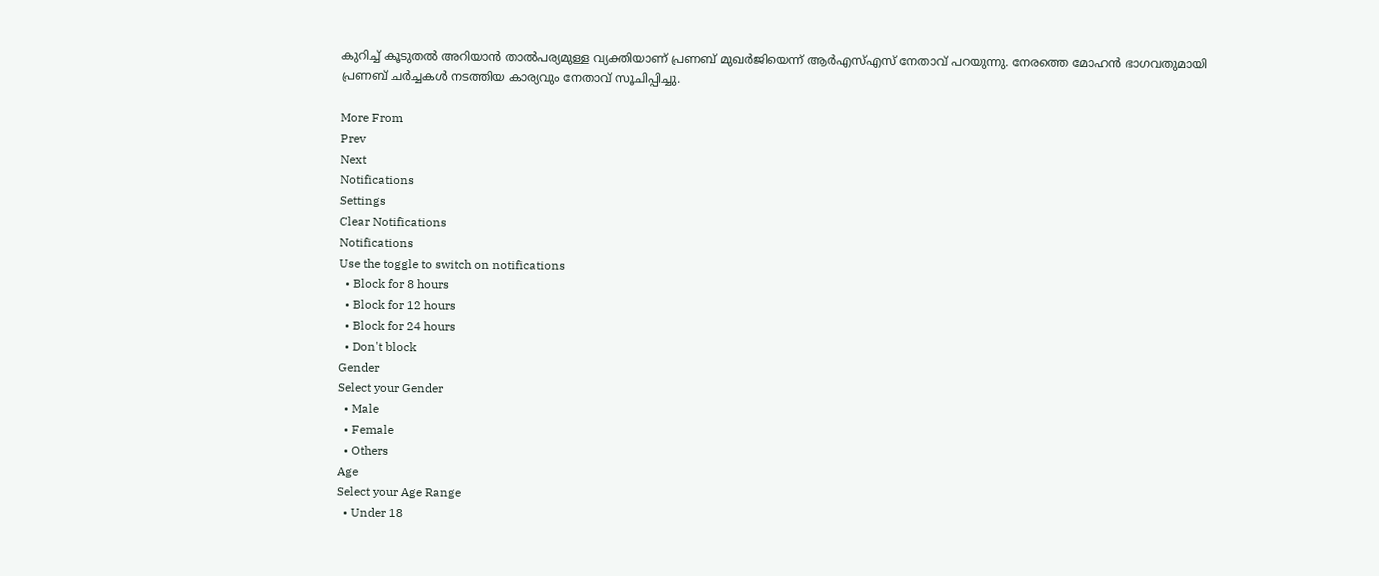കുറിച്ച് കൂടുതല്‍ അറിയാന്‍ താല്‍പര്യമുള്ള വ്യക്തിയാണ് പ്രണബ് മുഖര്‍ജിയെന്ന് ആര്‍എസ്എസ് നേതാവ് പറയുന്നു. നേരത്തെ മോഹന്‍ ഭാഗവതുമായി പ്രണബ് ചര്‍ച്ചകള്‍ നടത്തിയ കാര്യവും നേതാവ് സൂചിപ്പിച്ചു.

More From
Prev
Next
Notifications
Settings
Clear Notifications
Notifications
Use the toggle to switch on notifications
  • Block for 8 hours
  • Block for 12 hours
  • Block for 24 hours
  • Don't block
Gender
Select your Gender
  • Male
  • Female
  • Others
Age
Select your Age Range
  • Under 18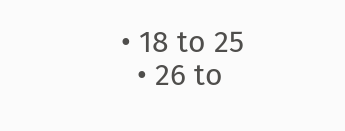• 18 to 25
  • 26 to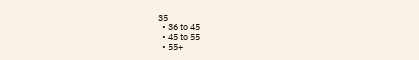35
  • 36 to 45
  • 45 to 55
  • 55+